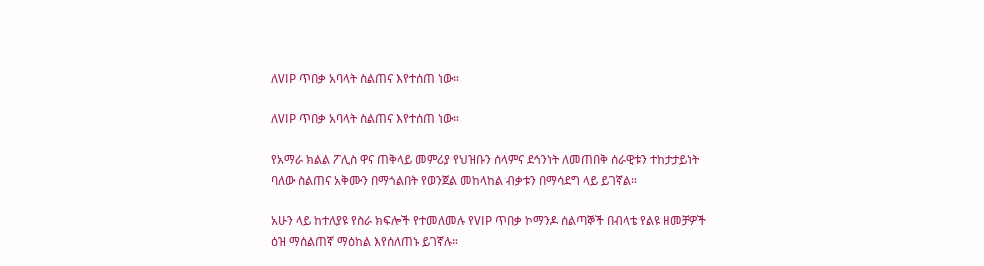ለVIP ጥበቃ አባላት ስልጠና እየተሰጠ ነው።

ለVIP ጥበቃ አባላት ስልጠና እየተሰጠ ነው።

የአማራ ክልል ፖሊስ ዋና ጠቅላይ መምሪያ የህዝቡን ሰላምና ደኅንነት ለመጠበቅ ሰራዊቱን ተከታታይነት ባለው ስልጠና አቅሙን በማጎልበት የወንጀል መከላከል ብቃቱን በማሳደግ ላይ ይገኛል።

አሁን ላይ ከተለያዩ የስራ ክፍሎች የተመለመሉ የVIP ጥበቃ ኮማንዶ ሰልጣኞች በብላቴ የልዩ ዘመቻዎች ዕዝ ማሰልጠኛ ማዕከል እየሰለጠኑ ይገኛሉ።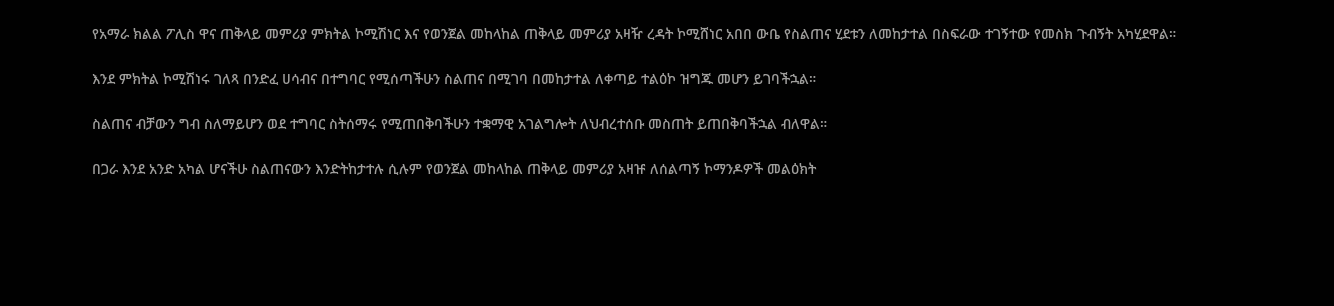የአማራ ክልል ፖሊስ ዋና ጠቅላይ መምሪያ ምክትል ኮሚሽነር እና የወንጀል መከላከል ጠቅላይ መምሪያ አዛዥ ረዳት ኮሚሸነር አበበ ውቤ የስልጠና ሂደቱን ለመከታተል በስፍራው ተገኝተው የመስክ ጉብኝት አካሂደዋል።

እንደ ምክትል ኮሚሽነሩ ገለጻ በንድፈ ሀሳብና በተግባር የሚሰጣችሁን ስልጠና በሚገባ በመከታተል ለቀጣይ ተልዕኮ ዝግጁ መሆን ይገባችኋል።

ስልጠና ብቻውን ግብ ስለማይሆን ወደ ተግባር ስትሰማሩ የሚጠበቅባችሁን ተቋማዊ አገልግሎት ለህብረተሰቡ መስጠት ይጠበቅባችኋል ብለዋል።

በጋራ እንደ አንድ አካል ሆናችሁ ስልጠናውን እንድትከታተሉ ሲሉም የወንጀል መከላከል ጠቅላይ መምሪያ አዛዡ ለሰልጣኝ ኮማንዶዎች መልዕክት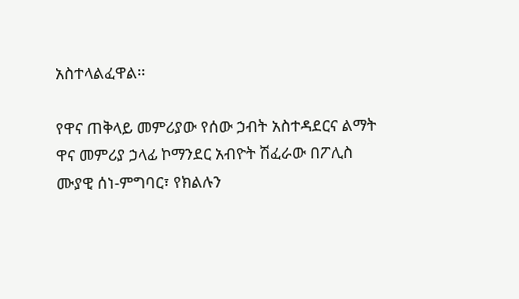አስተላልፈዋል፡፡

የዋና ጠቅላይ መምሪያው የሰው ኃብት አስተዳደርና ልማት ዋና መምሪያ ኃላፊ ኮማንደር አብዮት ሽፈራው በፖሊስ ሙያዊ ሰነ-ምግባር፣ የክልሉን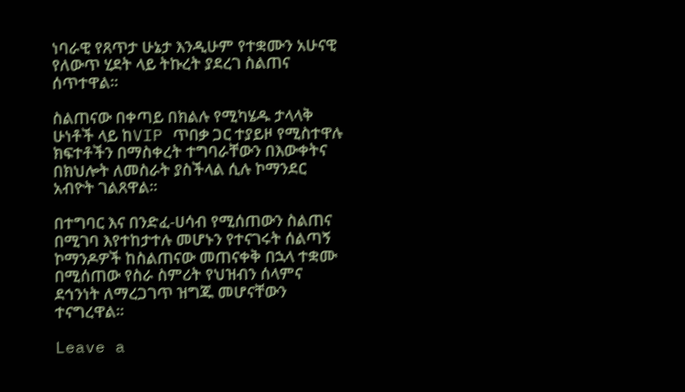ነባራዊ የጸጥታ ሁኔታ እንዲሁም የተቋሙን አሁናዊ የለውጥ ሂደት ላይ ትኩረት ያደረገ ስልጠና ሰጥተዋል።

ስልጠናው በቀጣይ በክልሉ የሚካሄዱ ታላላቅ ሁነቶች ላይ ከVIP ጥበቃ ጋር ተያይዞ የሚስተዋሉ ክፍተቶችን በማስቀረት ተግባራቸውን በእውቀትና በክህሎት ለመስራት ያስችላል ሲሉ ኮማንደር አብዮት ገልጸዋል፡፡

በተግባር እና በንድፈ-ሀሳብ የሚሰጠውን ስልጠና በሚገባ እየተከታተሉ መሆኑን የተናገሩት ሰልጣኝ ኮማንዶዎች ከስልጠናው መጠናቀቅ በኋላ ተቋሙ በሚሰጠው የስራ ስምሪት የህዝብን ሰላምና ደኅንነት ለማረጋገጥ ዝግጁ መሆናቸውን ተናግረዋል።

Leave a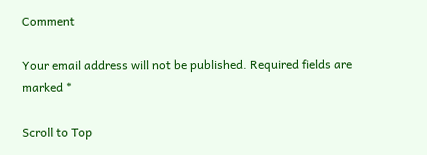Comment

Your email address will not be published. Required fields are marked *

Scroll to Top